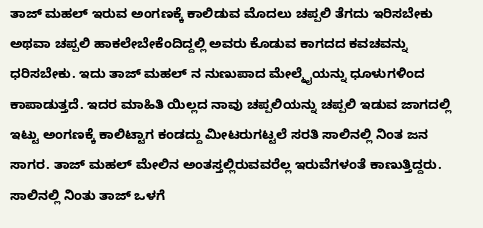ತಾಜ್ ಮಹಲ್ ಇರುವ ಅಂಗಣಕ್ಕೆ ಕಾಲಿಡುವ ಮೊದಲು ಚಪ್ಪಲಿ ತೆಗದು ಇರಿಸಬೇಕು ಅಥವಾ ಚಪ್ಪಲಿ ಹಾಕಲೇಬೇಕೆಂದಿದ್ದಲ್ಲಿ ಅವರು ಕೊಡುವ ಕಾಗದದ ಕವಚವನ್ನು ಧರಿಸಬೇಕು. ಇದು ತಾಜ್ ಮಹಲ್ ನ ನುಣುಪಾದ ಮೇಲ್ಮೈಯನ್ನು ಧೂಳುಗಳಿಂದ ಕಾಪಾಡುತ್ತದೆ. ಇದರ ಮಾಹಿತಿ ಯಿಲ್ಲದ ನಾವು ಚಪ್ಪಲಿಯನ್ನು ಚಪ್ಪಲಿ ಇಡುವ ಜಾಗದಲ್ಲಿ ಇಟ್ಟು ಅಂಗಣಕ್ಕೆ ಕಾಲಿಟ್ಟಾಗ ಕಂಡದ್ದು ಮೀಟರುಗಟ್ಟಲೆ ಸರತಿ ಸಾಲಿನಲ್ಲಿ ನಿಂತ ಜನ ಸಾಗರ. ತಾಜ್ ಮಹಲ್ ಮೇಲಿನ ಅಂತಸ್ತಲ್ಲಿರುವವರೆಲ್ಲ ಇರುವೆಗಳಂತೆ ಕಾಣುತ್ತಿದ್ದರು. ಸಾಲಿನಲ್ಲಿ ನಿಂತು ತಾಜ್ ಒಳಗೆ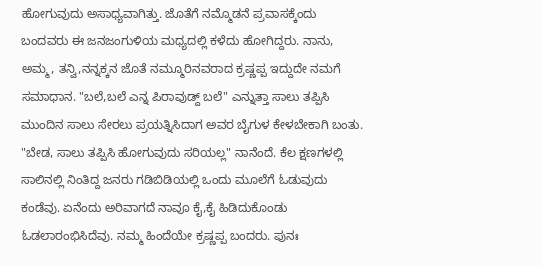ಹೋಗುವುದು ಅಸಾಧ್ಯವಾಗಿತ್ತು. ಜೊತೆಗೆ ನಮ್ಮೊಡನೆ ಪ್ರವಾಸಕ್ಕೆಂದು ಬಂದವರು ಈ ಜನಜಂಗುಳಿಯ ಮಧ್ಯದಲ್ಲಿ ಕಳೆದು ಹೋಗಿದ್ದರು. ನಾನು, ಅಮ್ಮ, ತನ್ವಿ,ನನ್ನಕ್ಕನ ಜೊತೆ ನಮ್ಮೂರಿನವರಾದ ಕ್ರಷ್ಣಪ್ಪ ಇದ್ದುದೇ ನಮಗೆ ಸಮಾಧಾನ. "ಬಲೆ,ಬಲೆ ಎನ್ನ ಪಿರಾವುಡ್ದ್ ಬಲೆ" ಎನ್ನುತ್ತಾ ಸಾಲು ತಪ್ಪಿಸಿ ಮುಂದಿನ ಸಾಲು ಸೇರಲು ಪ್ರಯತ್ನಿಸಿದಾಗ ಅವರ ಬೈಗುಳ ಕೇಳಬೇಕಾಗಿ ಬಂತು. "ಬೇಡ, ಸಾಲು ತಪ್ಪಿಸಿ ಹೋಗುವುದು ಸರಿಯಲ್ಲ" ನಾನೆಂದೆ. ಕೆಲ ಕ್ಷಣಗಳಲ್ಲಿ ಸಾಲಿನಲ್ಲಿ ನಿಂತಿದ್ದ ಜನರು ಗಡಿಬಿಡಿಯಲ್ಲಿ ಒಂದು ಮೂಲೆಗೆ ಓಡುವುದು ಕಂಡೆವು. ಏನೆಂದು ಅರಿವಾಗದೆ ನಾವೂ ಕೈ,ಕೈ ಹಿಡಿದುಕೊಂಡು ಓಡಲಾರಂಭಿಸಿದೆವು. ನಮ್ಮ ಹಿಂದೆಯೇ ಕ್ರಷ್ಣಪ್ಪ ಬಂದರು. ಪುನಃ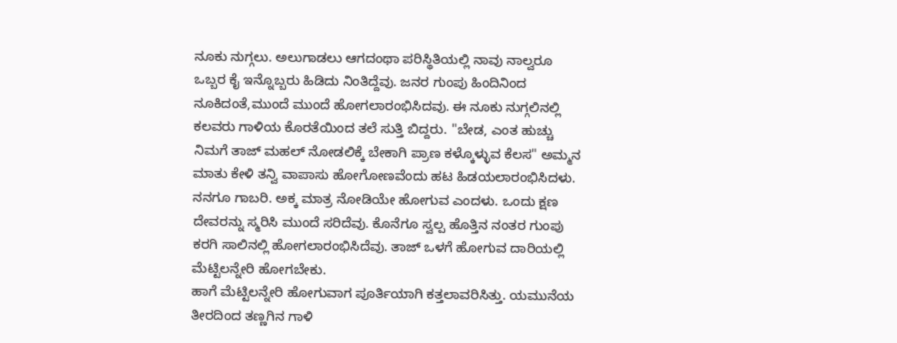ನೂಕು ನುಗ್ಗಲು. ಅಲುಗಾಡಲು ಆಗದಂಥಾ ಪರಿಸ್ಥಿತಿಯಲ್ಲಿ ನಾವು ನಾಲ್ವರೂ ಒಬ್ಬರ ಕೈ ಇನ್ನೊಬ್ಬರು ಹಿಡಿದು ನಿಂತಿದ್ದೆವು. ಜನರ ಗುಂಪು ಹಿಂದಿನಿಂದ ನೂಕಿದಂತೆ,ಮುಂದೆ ಮುಂದೆ ಹೋಗಲಾರಂಭಿಸಿದವು. ಈ ನೂಕು ನುಗ್ಗಲಿನಲ್ಲಿ ಕಲವರು ಗಾಳಿಯ ಕೊರತೆಯಿಂದ ತಲೆ ಸುತ್ತಿ ಬಿದ್ದರು. "ಬೇಡ, ಎಂತ ಹುಚ್ಚು ನಿಮಗೆ ತಾಜ್ ಮಹಲ್ ನೋಡಲಿಕ್ಕೆ ಬೇಕಾಗಿ ಪ್ರಾಣ ಕಳ್ಕೊಳ್ಳುವ ಕೆಲಸ" ಅಮ್ಮನ ಮಾತು ಕೇಳಿ ತನ್ವಿ ವಾಪಾಸು ಹೋಗೋಣವೆಂದು ಹಟ ಹಿಡಯಲಾರಂಭಿಸಿದಳು. ನನಗೂ ಗಾಬರಿ. ಅಕ್ಕ ಮಾತ್ರ ನೋಡಿಯೇ ಹೋಗುವ ಎಂದಳು. ಒಂದು ಕ್ಷಣ ದೇವರನ್ನು ಸ್ಮರಿಸಿ ಮುಂದೆ ಸರಿದೆವು. ಕೊನೆಗೂ ಸ್ವಲ್ಪ ಹೊತ್ತಿನ ನಂತರ ಗುಂಪು ಕರಗಿ ಸಾಲಿನಲ್ಲಿ ಹೋಗಲಾರಂಭಿಸಿದೆವು. ತಾಜ್ ಒಳಗೆ ಹೋಗುವ ದಾರಿಯಲ್ಲಿ ಮೆಟ್ಟಿಲನ್ನೇರಿ ಹೋಗಬೇಕು.
ಹಾಗೆ ಮೆಟ್ಟಿಲನ್ನೇರಿ ಹೋಗುವಾಗ ಪೂರ್ತಿಯಾಗಿ ಕತ್ತಲಾವರಿಸಿತ್ತು. ಯಮುನೆಯ ತೀರದಿಂದ ತಣ್ಣಗಿನ ಗಾಳಿ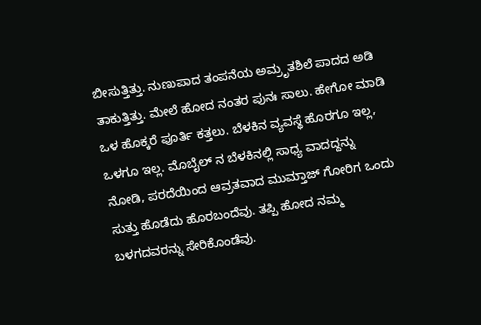ಬೀಸುತ್ತಿತ್ತು. ನುಣುಪಾದ ತಂಪನೆಯ ಅಮ್ರೃತಶಿಲೆ ಪಾದದ ಅಡಿ ತಾಕುತ್ತಿತ್ತು. ಮೇಲೆ ಹೋದ ನಂತರ ಪುನಃ ಸಾಲು. ಹೇಗೋ ಮಾಡಿ ಒಳ ಹೊಕ್ಕರೆ ಪೂರ್ತಿ ಕತ್ತಲು. ಬೆಳಕಿನ ವ್ಯವಸ್ಥೆ ಹೊರಗೂ ಇಲ್ಲ, ಒಳಗೂ ಇಲ್ಲ. ಮೊಬೈಲ್ ನ ಬೆಳಕಿನಲ್ಲಿ ಸಾಧ್ಯ ವಾದದ್ದನ್ನು ನೋಡಿ, ಪರದೆಯಿಂದ ಆವ್ರತವಾದ ಮುಮ್ತಾಜ್ ಗೋರಿಗ ಒಂದು ಸುತ್ತು ಹೊಡೆದು ಹೊರಬಂದೆವು. ತಪ್ಪಿ ಹೋದ ನಮ್ಮ ಬಳಗದವರನ್ನು ಸೇರಿಕೊಂಡೆವು.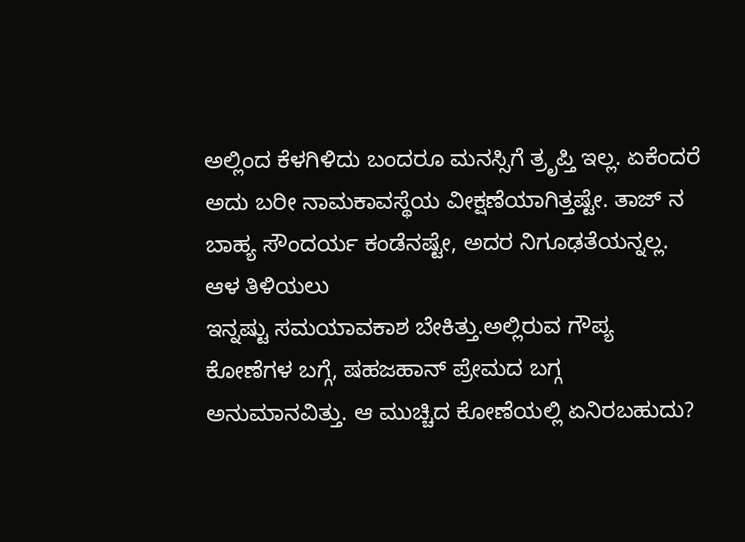ಅಲ್ಲಿಂದ ಕೆಳಗಿಳಿದು ಬಂದರೂ ಮನಸ್ಸಿಗೆ ತ್ರೃಪ್ತಿ ಇಲ್ಲ. ಏಕೆಂದರೆ ಅದು ಬರೀ ನಾಮಕಾವಸ್ಥೆಯ ವೀಕ್ಷಣೆಯಾಗಿತ್ತಷ್ಟೇ. ತಾಜ್ ನ ಬಾಹ್ಯ ಸೌಂದರ್ಯ ಕಂಡೆನಷ್ಟೇ, ಅದರ ನಿಗೂಢತೆಯನ್ನಲ್ಲ. ಆಳ ತಿಳಿಯಲು
ಇನ್ನಷ್ಟು ಸಮಯಾವಕಾಶ ಬೇಕಿತ್ತು.ಅಲ್ಲಿರುವ ಗೌಪ್ಯ ಕೋಣೆಗಳ ಬಗ್ಗೆ, ಷಹಜಹಾನ್ ಪ್ರೇಮದ ಬಗ್ಗ ಅನುಮಾನವಿತ್ತು. ಆ ಮುಚ್ಚಿದ ಕೋಣೆಯಲ್ಲಿ ಏನಿರಬಹುದು?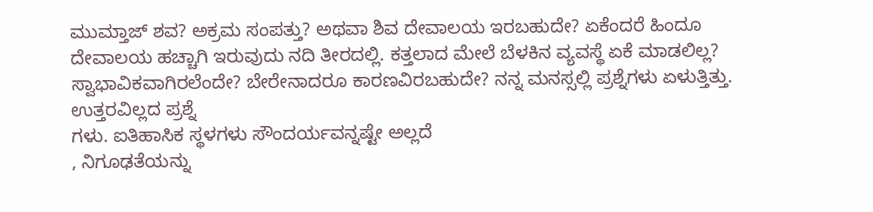ಮುಮ್ತಾಜ್ ಶವ? ಅಕ್ರಮ ಸಂಪತ್ತು? ಅಥವಾ ಶಿವ ದೇವಾಲಯ ಇರಬಹುದೇ? ಏಕೆಂದರೆ ಹಿಂದೂ ದೇವಾಲಯ ಹಚ್ಚಾಗಿ ಇರುವುದು ನದಿ ತೀರದಲ್ಲಿ. ಕತ್ತಲಾದ ಮೇಲೆ ಬೆಳಕಿನ ವ್ಯವಸ್ಥೆ ಏಕೆ ಮಾಡಲಿಲ್ಲ? ಸ್ವಾಭಾವಿಕವಾಗಿರಲೆಂದೇ? ಬೇರೇನಾದರೂ ಕಾರಣವಿರಬಹುದೇ? ನನ್ನ ಮನಸ್ಸಲ್ಲಿ ಪ್ರಶ್ನೆಗಳು ಏಳುತ್ತಿತ್ತು. ಉತ್ತರವಿಲ್ಲದ ಪ್ರಶ್ನೆ
ಗಳು. ಐತಿಹಾಸಿಕ ಸ್ಥಳಗಳು ಸೌಂದರ್ಯವನ್ನಷ್ಟೇ ಅಲ್ಲದೆ
, ನಿಗೂಢತೆಯನ್ನು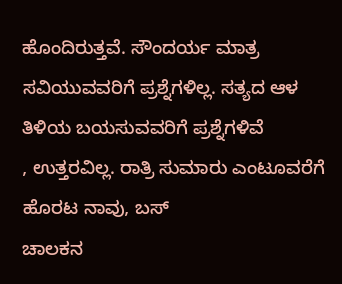ಹೊಂದಿರುತ್ತವೆ. ಸೌಂದರ್ಯ ಮಾತ್ರ ಸವಿಯುವವರಿಗೆ ಪ್ರಶ್ನೆಗಳಿಲ್ಲ. ಸತ್ಯದ ಆಳ ತಿಳಿಯ ಬಯಸುವವರಿಗೆ ಪ್ರಶ್ನೆಗಳಿವೆ
, ಉತ್ತರವಿಲ್ಲ. ರಾತ್ರಿ ಸುಮಾರು ಎಂಟೂವರೆಗೆ
ಹೊರಟ ನಾವು, ಬಸ್
ಚಾಲಕನ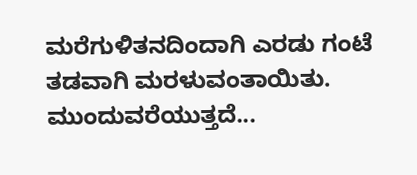ಮರೆಗುಳಿತನದಿಂದಾಗಿ ಎರಡು ಗಂಟೆ ತಡವಾಗಿ ಮರಳುವಂತಾಯಿತು.
ಮುಂದುವರೆಯುತ್ತದೆ...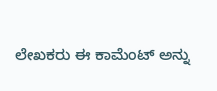ಲೇಖಕರು ಈ ಕಾಮೆಂಟ್ ಅನ್ನು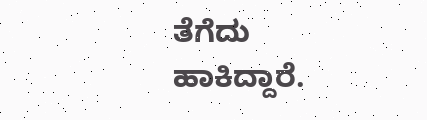ತೆಗೆದು ಹಾಕಿದ್ದಾರೆ.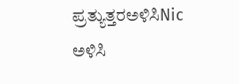ಪ್ರತ್ಯುತ್ತರಅಳಿಸಿNic
ಅಳಿಸಿ